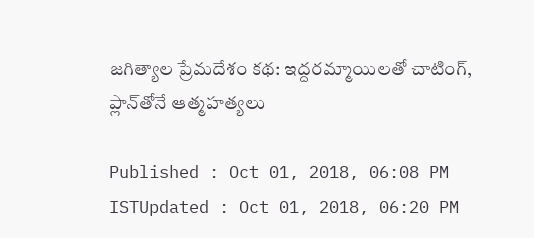జగిత్యాల ప్రేమదేశం కథ: ఇద్దరమ్మాయిలతో చాటింగ్, ప్లాన్‌తోనే ఆత్మహత్యలు

Published : Oct 01, 2018, 06:08 PM ISTUpdated : Oct 01, 2018, 06:20 PM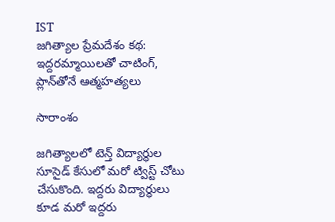IST
జగిత్యాల ప్రేమదేశం కథ: ఇద్దరమ్మాయిలతో చాటింగ్, ప్లాన్‌తోనే ఆత్మహత్యలు

సారాంశం

జగిత్యాలలో టెన్త్ విద్యార్థుల సూసైడ్ కేసులో మరో ట్విస్ట్ చోటు చేసుకొంది. ఇద్దరు విద్యార్థులు కూడ మరో ఇద్దరు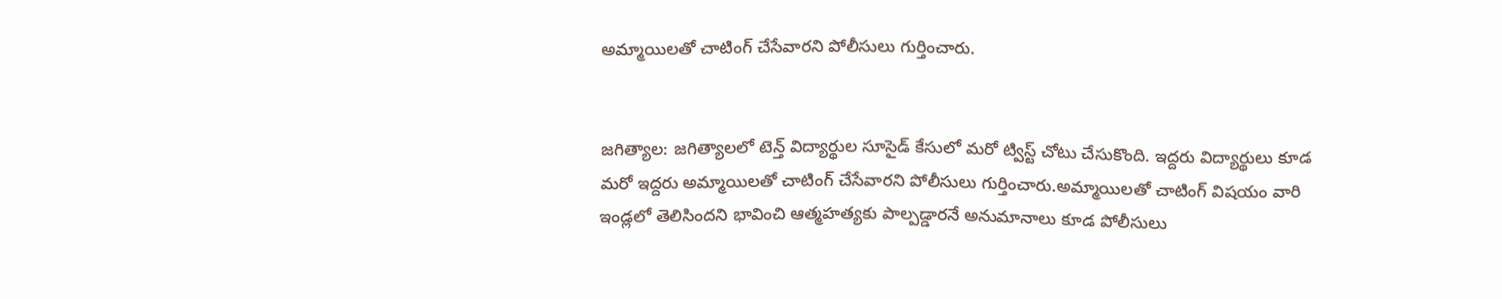అమ్మాయిలతో చాటింగ్ చేసేవారని పోలీసులు గుర్తించారు.


జగిత్యాల: జగిత్యాలలో టెన్త్ విద్యార్థుల సూసైడ్ కేసులో మరో ట్విస్ట్ చోటు చేసుకొంది. ఇద్దరు విద్యార్థులు కూడ మరో ఇద్దరు అమ్మాయిలతో చాటింగ్ చేసేవారని పోలీసులు గుర్తించారు.అమ్మాయిలతో చాటింగ్ విషయం వారి ఇండ్లలో తెలిసిందని భావించి ఆత్మహత్యకు పాల్పడ్డారనే అనుమానాలు కూడ పోలీసులు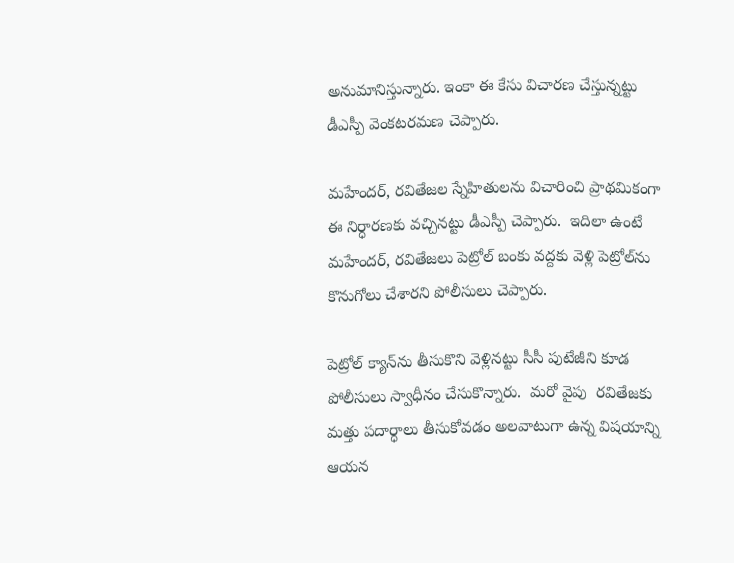అనుమానిస్తున్నారు. ఇంకా ఈ కేసు విచారణ చేస్తున్నట్టు డీఎస్పీ వెంకటరమణ చెప్పారు.

మహేందర్, రవితేజల స్నేహితులను విచారించి ప్రాథమికంగా ఈ నిర్ధారణకు వచ్చినట్టు డీఎస్పీ చెప్పారు.  ఇదిలా ఉంటే మహేందర్, రవితేజలు పెట్రోల్ బంకు వద్దకు వెళ్లి పెట్రోల్‌ను కొనుగోలు చేశారని పోలీసులు చెప్పారు.

పెట్రోల్ క్యాన్‌ను తీసుకొని వెళ్లినట్టు సీసీ పుటేజీని కూడ పోలీసులు స్వాధీనం చేసుకొన్నారు.  మరో వైపు  రవితేజకు మత్తు పదార్ధాలు తీసుకోవడం అలవాటుగా ఉన్న విషయాన్ని ఆయన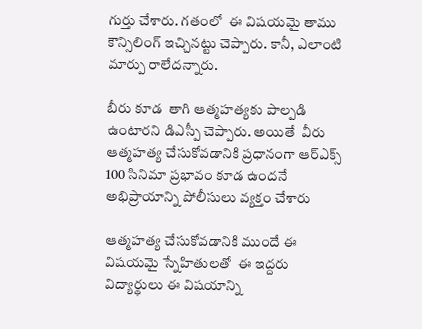గుర్తు చేశారు. గతంలో  ఈ విషయమై తాము కౌన్సిలింగ్ ఇచ్చినట్టు చెప్పారు. కానీ, ఎలాంటి మార్పు రాలేదన్నారు.

బీరు కూడ  తాగి ఆత్మహత్యకు పాల్పడి ఉంటారని డిఎస్పీ చెప్పారు. అయితే  వీరు ఆత్మహత్య చేసుకోవడానికి ప్రధానంగా ఆర్ఎక్స్ 100 సినిమా ప్రభావం కూడ ఉందనే అభిప్రాయాన్ని పోలీసులు వ్యక్తం చేశారు

ఆత్మహత్య చేసుకోవడానికి ముందే ఈ విషయమై స్నేహితులతో  ఈ ఇద్దరు విద్యార్థులు ఈ విషయాన్ని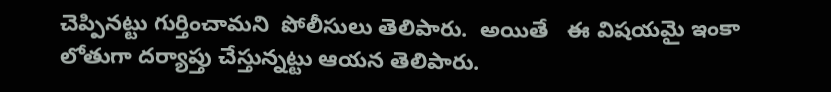చెప్పినట్టు గుర్తించామని  పోలీసులు తెలిపారు.  అయితే   ఈ విషయమై ఇంకా లోతుగా దర్యాప్తు చేస్తున్నట్టు ఆయన తెలిపారు.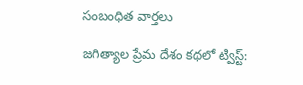సంబంధిత వార్తలు

జగిత్యాల ప్రేమ దేశం కథలో ట్విస్ట్: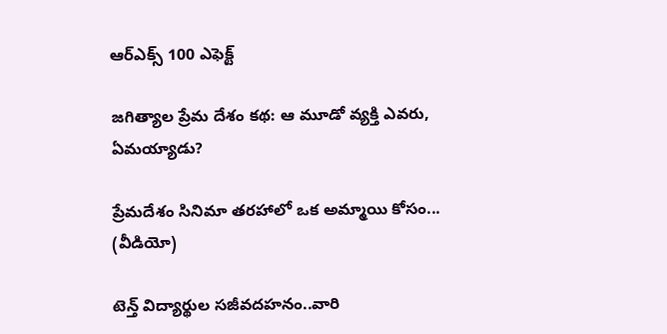ఆర్ఎక్స్ 100 ఎఫెక్ట్

జగిత్యాల ప్రేమ దేశం కథ: ఆ మూడో వ్యక్తి ఎవరు, ఏమయ్యాడు?

ప్రేమదేశం సినిమా తరహాలో ఒక అమ్మాయి కోసం... (వీడియో)

టెన్త్ విద్యార్థుల సజీవదహనం..వారి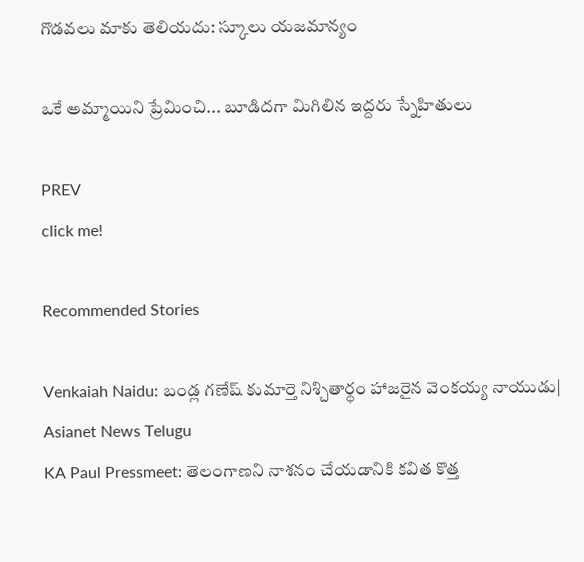గొడవలు మాకు తెలియదు: స్కూలు యజమాన్యం

ఒకే అమ్మాయిని ప్రేమించి... బూడిదగా మిగిలిన ఇద్దరు స్నేహితులు

PREV
click me!

Recommended Stories

Venkaiah Naidu: బండ్ల గణేష్ కుమార్తె నిశ్చితార్థం హాజరైన వెంకయ్య నాయుడు| Asianet News Telugu
KA Paul Pressmeet: తెలంగాణని నాశనం చేయడానికి కవిత కొత్త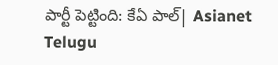పార్టీ పెట్టింది: కేఏ పాల్| Asianet Telugu